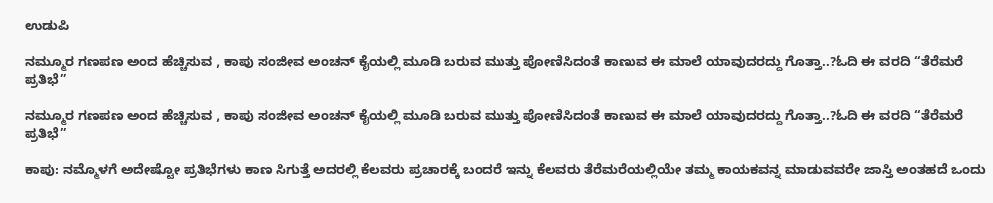ಉಡುಪಿ

ನಮ್ಮೂರ ಗಣಪಣ ಅಂದ ಹೆಚ್ಚಿಸುವ , ಕಾಪು ಸಂಜೀವ ಅಂಚನ್ ಕೈಯಲ್ಲಿ ಮೂಡಿ ಬರುವ ಮುತ್ತು ಪೋಣಿಸಿದಂತೆ ಕಾಣುವ ಈ ಮಾಲೆ ಯಾವುದರದ್ದು ಗೊತ್ತಾ..?ಓದಿ ಈ ವರದಿ “ತೆರೆಮರೆ ಪ್ರತಿಭೆ”

ನಮ್ಮೂರ ಗಣಪಣ ಅಂದ ಹೆಚ್ಚಿಸುವ , ಕಾಪು ಸಂಜೀವ ಅಂಚನ್ ಕೈಯಲ್ಲಿ ಮೂಡಿ ಬರುವ ಮುತ್ತು ಪೋಣಿಸಿದಂತೆ ಕಾಣುವ ಈ ಮಾಲೆ ಯಾವುದರದ್ದು ಗೊತ್ತಾ..?ಓದಿ ಈ ವರದಿ “ತೆರೆಮರೆ ಪ್ರತಿಭೆ”

ಕಾಪು: ನಮ್ಮೊಳಗೆ ಅದೇಷ್ಟೋ ಪ್ರತಿಭೆಗಳು ಕಾಣ ಸಿಗುತ್ತೆ ಅದರಲ್ಲಿ ಕೆಲವರು ಪ್ರಚಾರಕ್ಕೆ ಬಂದರೆ ಇನ್ನು ಕೆಲವರು ತೆರೆಮರೆಯಲ್ಲಿಯೇ ತಮ್ಮ ಕಾಯಕವನ್ನ ಮಾಡುವವರೇ ಜಾಸ್ತಿ ಅಂತಹದೆ ಒಂದು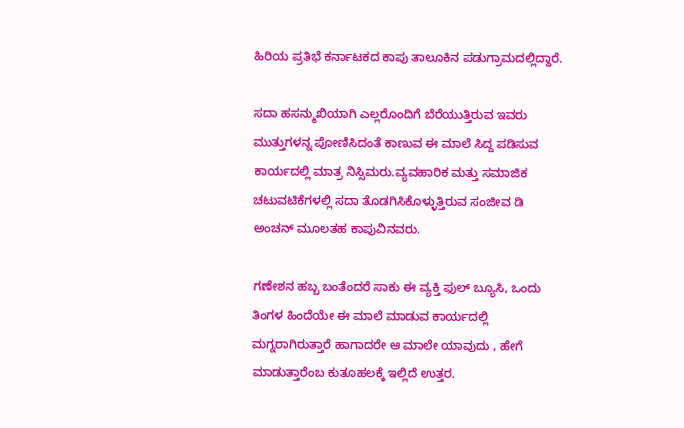ಹಿರಿಯ ಪ್ರತಿಭೆ ಕರ್ನಾಟಕದ ಕಾಪು ತಾಲೂಕಿನ ಪಡುಗ್ರಾಮದಲ್ಲಿದ್ದಾರೆ.

ಸದಾ ಹಸನ್ಮುಖಿಯಾಗಿ ಎಲ್ಲರೊಂದಿಗೆ ಬೆರೆಯುತ್ತಿರುವ ಇವರು ಮುತ್ತುಗಳನ್ನ ಪೋಣಿಸಿದಂತೆ ಕಾಣುವ ಈ ಮಾಲೆ ಸಿದ್ದ ಪಡಿಸುವ ಕಾರ್ಯದಲ್ಲಿ ಮಾತ್ರ ನಿಸ್ಸಿಮರು.ವ್ಯವಹಾರಿಕ ಮತ್ತು ಸಮಾಜಿಕ ಚಟುವಟಿಕೆಗಳಲ್ಲಿ ಸದಾ ತೊಡಗಿಸಿಕೊಳ್ಳುತ್ತಿರುವ ಸಂಜೀವ ಡಿ ಅಂಚನ್ ಮೂಲತಹ ಕಾಪುವಿನವರು.

ಗಣೇಶನ ಹಬ್ಬ ಬಂತೆಂದರೆ ಸಾಕು ಈ ವ್ಯಕ್ತಿ ಫುಲ್ ಬ್ಯೂಸಿ, ಒಂದು ತಿಂಗಳ ಹಿಂದೆಯೇ ಈ ಮಾಲೆ ಮಾಡುವ ಕಾರ್ಯದಲ್ಲಿ ಮಗ್ನರಾಗಿರುತ್ತಾರೆ ಹಾಗಾದರೇ ಆ ಮಾಲೇ ಯಾವುದು , ಹೇಗೆ ಮಾಡುತ್ತಾರೆಂಬ ಕುತೂಹಲಕ್ಕೆ ಇಲ್ಲಿದೆ ಉತ್ತರ.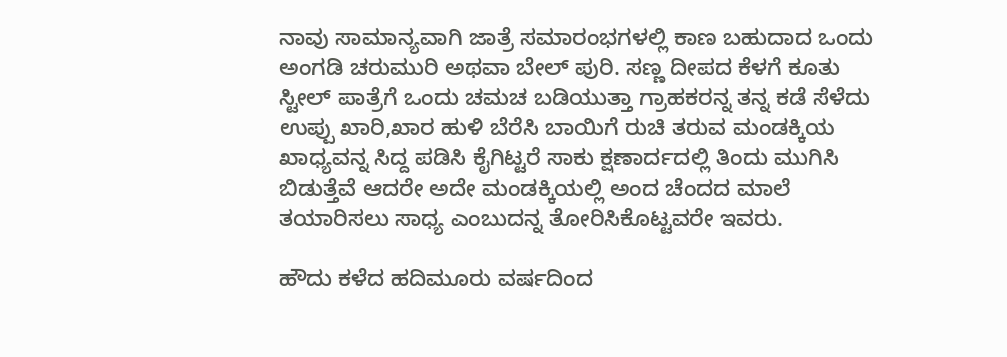ನಾವು ಸಾಮಾನ್ಯವಾಗಿ ಜಾತ್ರೆ ಸಮಾರಂಭಗಳಲ್ಲಿ ಕಾಣ ಬಹುದಾದ ಒಂದು ಅಂಗಡಿ ಚರುಮುರಿ ಅಥವಾ ಬೇಲ್ ಪುರಿ. ಸಣ್ಣ ದೀಪದ ಕೆಳಗೆ ಕೂತು ಸ್ಟೀಲ್ ಪಾತ್ರೆಗೆ ಒಂದು ಚಮಚ ಬಡಿಯುತ್ತಾ ಗ್ರಾಹಕರನ್ನ ತನ್ನ ಕಡೆ ಸೆಳೆದು ಉಪ್ಪು ಖಾರಿ,ಖಾರ ಹುಳಿ ಬೆರೆಸಿ ಬಾಯಿಗೆ ರುಚಿ ತರುವ ಮಂಡಕ್ಕಿಯ ಖಾಧ್ಯವನ್ನ ಸಿದ್ದ ಪಡಿಸಿ ಕೈಗಿಟ್ಟರೆ ಸಾಕು ಕ್ಷಣಾರ್ದದಲ್ಲಿ ತಿಂದು ಮುಗಿಸಿ ಬಿಡುತ್ತೆವೆ ಆದರೇ ಅದೇ ಮಂಡಕ್ಕಿಯಲ್ಲಿ ಅಂದ ಚೆಂದದ ಮಾಲೆ ತಯಾರಿಸಲು ಸಾಧ್ಯ ಎಂಬುದನ್ನ ತೋರಿಸಿಕೊಟ್ಟವರೇ ಇವರು.

ಹೌದು ಕಳೆದ ಹದಿಮೂರು ವರ್ಷದಿಂದ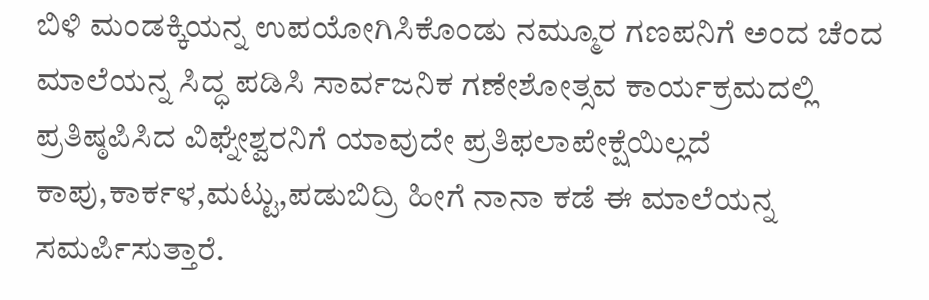ಬಿಳಿ ಮಂಡಕ್ಕಿಯನ್ನ ಉಪಯೋಗಿಸಿಕೊಂಡು ನಮ್ಮೂರ ಗಣಪನಿಗೆ ಅಂದ ಚೆಂದ ಮಾಲೆಯನ್ನ ಸಿದ್ಧ ಪಡಿಸಿ ಸಾರ್ವಜನಿಕ ಗಣೇಶೋತ್ಸವ ಕಾರ್ಯಕ್ರಮದಲ್ಲಿ ಪ್ರತಿಷ್ಠಪಿಸಿದ ವಿಘ್ನೇಶ್ವರನಿಗೆ ಯಾವುದೇ ಪ್ರತಿಫಲಾಪೇಕ್ಷೆಯಿಲ್ಲದೆ ಕಾಪು,ಕಾರ್ಕಳ,ಮಟ್ಟು,ಪಡುಬಿದ್ರಿ ಹೀಗೆ ನಾನಾ ಕಡೆ ಈ ಮಾಲೆಯನ್ನ ಸಮರ್ಪಿಸುತ್ತಾರೆ.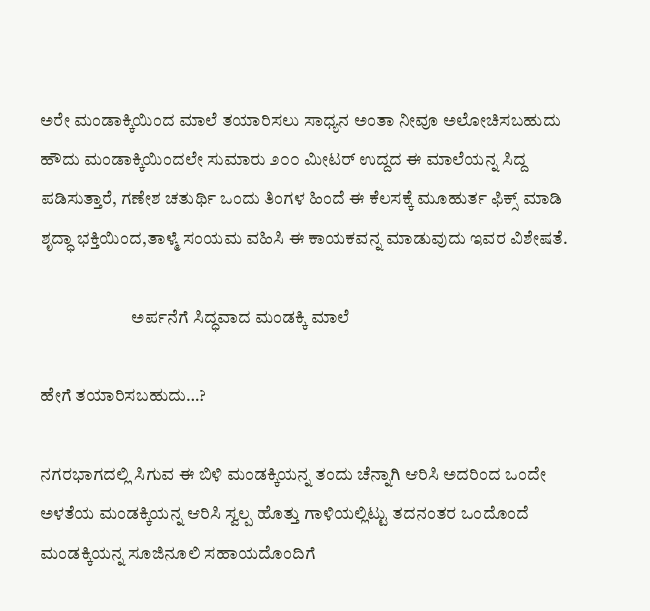ಅರೇ ಮಂಡಾಕ್ಕಿಯಿಂದ ಮಾಲೆ ತಯಾರಿಸಲು ಸಾಧ್ಯನ ಅಂತಾ ನೀವೂ ಅಲೋಚಿಸಬಹುದು ಹೌದು ಮಂಡಾಕ್ಕಿಯಿಂದಲೇ ಸುಮಾರು ೨೦೦ ಮೀಟರ್ ಉದ್ದದ ಈ ಮಾಲೆಯನ್ನ ಸಿದ್ದ ಪಡಿಸುತ್ತಾರೆ, ಗಣೇಶ ಚತುರ್ಥಿ ಒಂದು ತಿಂಗಳ ಹಿಂದೆ ಈ ಕೆಲಸಕ್ಕೆ ಮೂಹುರ್ತ ಫಿಕ್ಸ್ ಮಾಡಿ ಶೃದ್ಧಾ ಭಕ್ತಿಯಿಂದ,ತಾಳ್ಮೆ ಸಂಯಮ ವಹಿಸಿ ಈ ಕಾಯಕವನ್ನ ಮಾಡುವುದು ಇವರ ವಿಶೇಷತೆ.

                          ಅರ್ಪನೆಗೆ ಸಿದ್ಧವಾದ ಮಂಡಕ್ಕಿ ಮಾಲೆ

ಹೇಗೆ ತಯಾರಿಸಬಹುದು…?

ನಗರಭಾಗದಲ್ಲಿ ಸಿಗುವ ಈ ಬಿಳಿ ಮಂಡಕ್ಕಿಯನ್ನ ತಂದು ಚೆನ್ನಾಗಿ ಆರಿಸಿ ಅದರಿಂದ ಒಂದೇ ಅಳತೆಯ ಮಂಡಕ್ಕಿಯನ್ನ ಆರಿಸಿ ಸ್ವಲ್ಪ ಹೊತ್ತು ಗಾಳಿಯಲ್ಲಿಟ್ಟು ತದನಂತರ ಒಂದೊಂದೆ ಮಂಡಕ್ಕಿಯನ್ನ ಸೂಜಿನೂಲಿ ಸಹಾಯದೊಂದಿಗೆ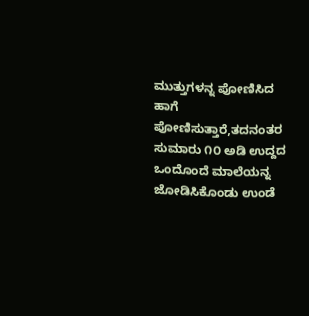ಮುತ್ತುಗಳನ್ನ ಪೋಣಿಸಿದ ಹಾಗೆ ಪೋಣಿಸುತ್ತಾರೆ,ತದನಂತರ ಸುಮಾರು ೧೦ ಅಡಿ ಉದ್ದದ ಒಂದೊಂದೆ ಮಾಲೆಯನ್ನ ಜೋಡಿಸಿಕೊಂಡು ಉಂಡೆ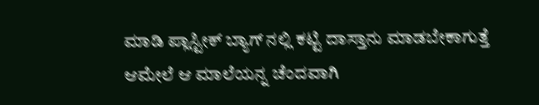ಮಾಡಿ ಪ್ಲಾಸ್ಟೀಕ್ ಬ್ಯಾಗ್ ನಲ್ಲಿ ಕಟ್ಟಿ ದಾಸ್ತಾನು ಮಾಡಬೇಕಾಗುತ್ತೆ ಆಮೇಲೆ ಆ ಮಾಲೆಯನ್ನ ಚೆಂದವಾಗಿ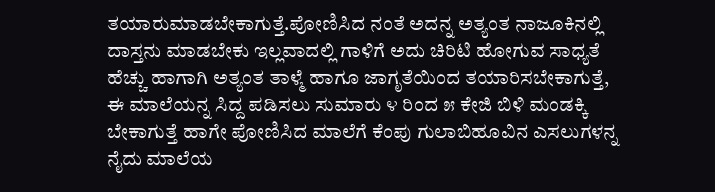ತಯಾರುಮಾಡಬೇಕಾಗುತ್ತೆ.ಪೋಣಿಸಿದ ನಂತೆ ಅದನ್ನ ಅತ್ಯಂತ ನಾಜೂಕಿನಲ್ಲಿ ದಾಸ್ತನು ಮಾಡಬೇಕು ಇಲ್ಲವಾದಲ್ಲಿ ಗಾಳಿಗೆ ಅದು ಚಿರಿಟಿ ಹೋಗುವ ಸಾಧ್ಯತೆ ಹೆಚ್ಚು ಹಾಗಾಗಿ ಅತ್ಯಂತ ತಾಳ್ಮೆ ಹಾಗೂ ಜಾಗೃತೆಯಿಂದ ತಯಾರಿಸಬೇಕಾಗುತ್ತೆ, ಈ ಮಾಲೆಯನ್ನ ಸಿದ್ದ ಪಡಿಸಲು ಸುಮಾರು ೪ ರಿಂದ ೫ ಕೇಜಿ ಬಿಳಿ ಮಂಡಕ್ಕಿ ಬೇಕಾಗುತ್ತೆ ಹಾಗೇ ಪೋಣಿಸಿದ ಮಾಲೆಗೆ ಕೆಂಪು ಗುಲಾಬಿಹೂವಿನ ಎಸಲುಗಳನ್ನ ನೈದು ಮಾಲೆಯ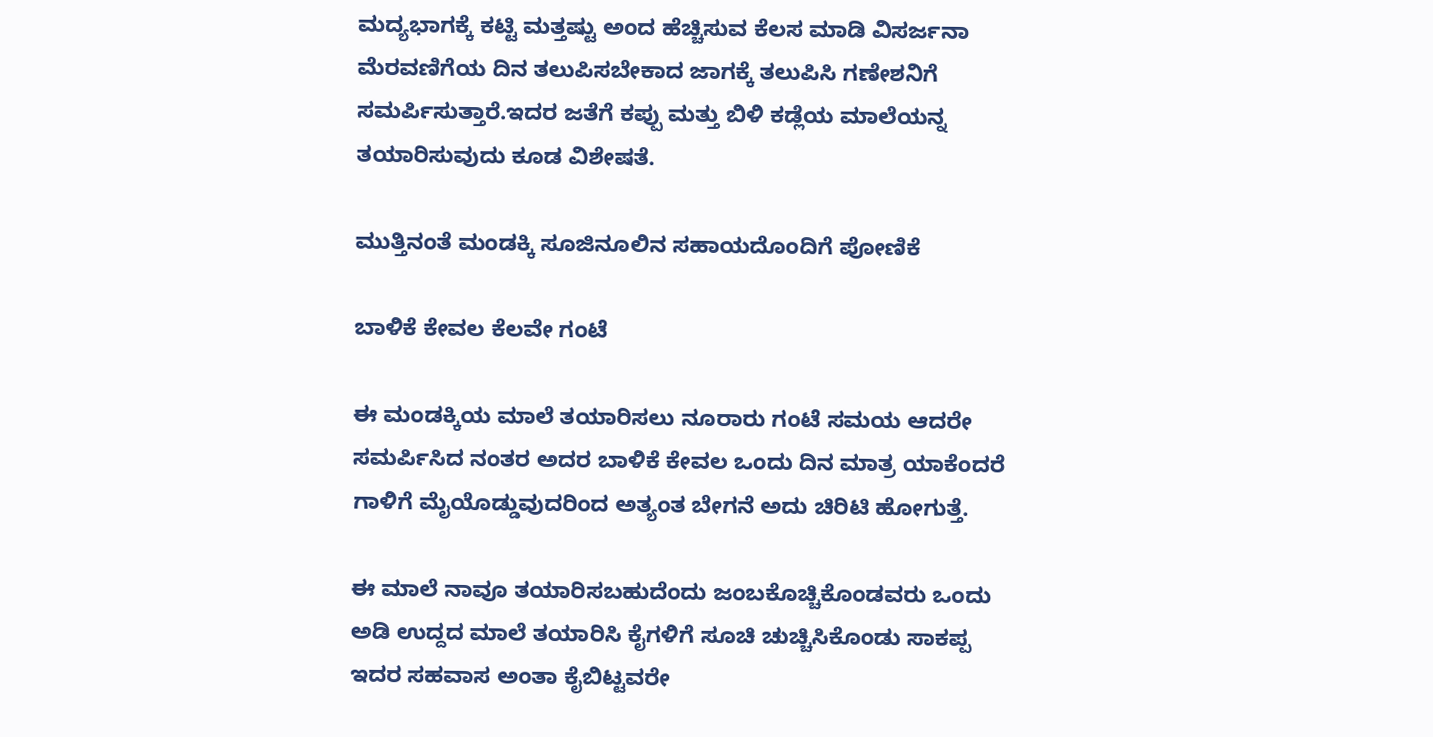ಮದ್ಯಭಾಗಕ್ಕೆ ಕಟ್ಟಿ ಮತ್ತಷ್ಟು ಅಂದ ಹೆಚ್ಚಿಸುವ ಕೆಲಸ ಮಾಡಿ ವಿಸರ್ಜನಾ ಮೆರವಣಿಗೆಯ ದಿನ ತಲುಪಿಸಬೇಕಾದ ಜಾಗಕ್ಕೆ ತಲುಪಿಸಿ ಗಣೇಶನಿಗೆ ಸಮರ್ಪಿಸುತ್ತಾರೆ.ಇದರ ಜತೆಗೆ ಕಪ್ಪು ಮತ್ತು ಬಿಳಿ ಕಡ್ಲೆಯ ಮಾಲೆಯನ್ನ ತಯಾರಿಸುವುದು ಕೂಡ ವಿಶೇಷತೆ.

ಮುತ್ತಿನಂತೆ ಮಂಡಕ್ಕಿ ಸೂಜಿನೂಲಿನ ಸಹಾಯದೊಂದಿಗೆ ಪೋಣಿಕೆ

ಬಾಳಿಕೆ ಕೇವಲ ಕೆಲವೇ ಗಂಟೆ

ಈ ಮಂಡಕ್ಕಿಯ ಮಾಲೆ ತಯಾರಿಸಲು ನೂರಾರು ಗಂಟೆ ಸಮಯ ಆದರೇ ಸಮರ್ಪಿಸಿದ ನಂತರ ಅದರ ಬಾಳಿಕೆ ಕೇವಲ ಒಂದು ದಿನ ಮಾತ್ರ ಯಾಕೆಂದರೆ ಗಾಳಿಗೆ ಮೈಯೊಡ್ಡುವುದರಿಂದ ಅತ್ಯಂತ ಬೇಗನೆ ಅದು ಚಿರಿಟಿ ಹೋಗುತ್ತೆ.

ಈ ಮಾಲೆ ನಾವೂ ತಯಾರಿಸಬಹುದೆಂದು ಜಂಬಕೊಚ್ಚಿಕೊಂಡವರು ಒಂದು ಅಡಿ ಉದ್ದದ ಮಾಲೆ ತಯಾರಿಸಿ ಕೈಗಳಿಗೆ ಸೂಚಿ ಚುಚ್ಚಿಸಿಕೊಂಡು ಸಾಕಪ್ಪ ಇದರ ಸಹವಾಸ ಅಂತಾ ಕೈಬಿಟ್ಟವರೇ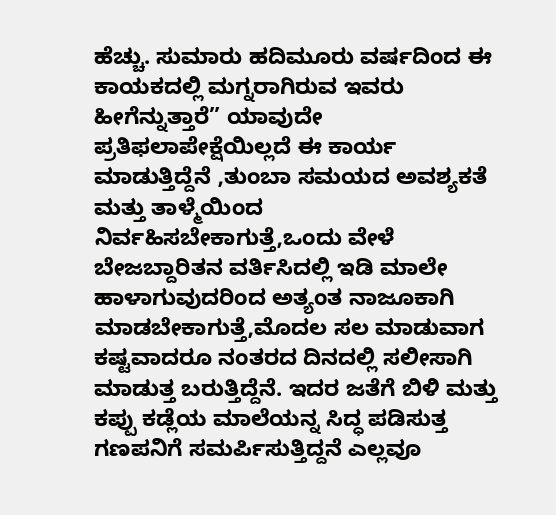ಹೆಚ್ಚು. ಸುಮಾರು ಹದಿಮೂರು ವರ್ಷದಿಂದ ಈ ಕಾಯಕದಲ್ಲಿ ಮಗ್ನರಾಗಿರುವ ಇವರು ಹೀಗೆನ್ನುತ್ತಾರೆ” ಯಾವುದೇ ಪ್ರತಿಫಲಾಪೇಕ್ಷೆಯಿಲ್ಲದೆ ಈ ಕಾರ್ಯ ಮಾಡುತ್ತಿದ್ದೆನೆ ,ತುಂಬಾ ಸಮಯದ ಅವಶ್ಯಕತೆ ಮತ್ತು ತಾಳ್ಮೆಯಿಂದ ನಿರ್ವಹಿಸಬೇಕಾಗುತ್ತೆ,ಒಂದು ವೇಳೆ ಬೇಜಬ್ದಾರಿತನ ವರ್ತಿಸಿದಲ್ಲಿ ಇಡಿ ಮಾಲೇ ಹಾಳಾಗುವುದರಿಂದ ಅತ್ಯಂತ ನಾಜೂಕಾಗಿ ಮಾಡಬೇಕಾಗುತ್ತೆ,ಮೊದಲ ಸಲ ಮಾಡುವಾಗ ಕಷ್ಟವಾದರೂ ನಂತರದ ದಿನದಲ್ಲಿ ಸಲೀಸಾಗಿ ಮಾಡುತ್ತ ಬರುತ್ತಿದ್ದೆನೆ. ಇದರ ಜತೆಗೆ ಬಿಳಿ ಮತ್ತು ಕಪ್ಪು ಕಡ್ಲೆಯ ಮಾಲೆಯನ್ನ ಸಿದ್ಧ ಪಡಿಸುತ್ತ ಗಣಪನಿಗೆ ಸಮರ್ಪಿಸುತ್ತಿದ್ದನೆ ಎಲ್ಲವೂ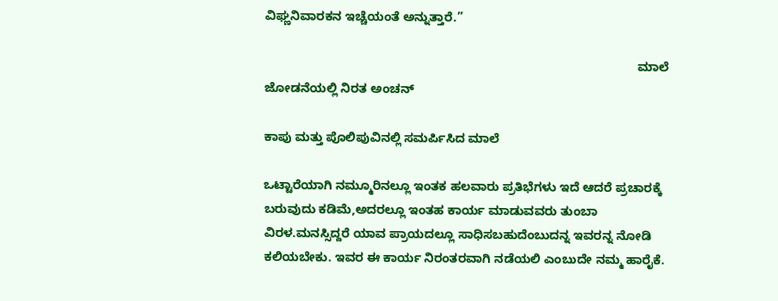ವಿಘ್ಣನಿವಾರಕನ ಇಚ್ಚೆಯಂತೆ ಅನ್ನುತ್ತಾರೆ.”

                                                                                                            ಮಾಲೆ ಜೋಡನೆಯಲ್ಲಿ ನಿರತ ಅಂಚನ್

ಕಾಪು ಮತ್ತು ಪೊಲಿಪುವಿನಲ್ಲಿ ಸಮರ್ಪಿಸಿದ ಮಾಲೆ

ಒಟ್ಟಾರೆಯಾಗಿ ನಮ್ಮೂರಿನಲ್ಲೂ ಇಂತಕ ಹಲವಾರು ಪ್ರತಿಭೆಗಳು ಇದೆ ಆದರೆ ಪ್ರಚಾರಕ್ಕೆ ಬರುವುದು ಕಡಿಮೆ,ಅದರಲ್ಲೂ ಇಂತಹ ಕಾರ್ಯ ಮಾಡುವವರು ತುಂಬಾ ವಿರಳ.ಮನಸ್ಸಿದ್ದರೆ ಯಾವ ಪ್ರಾಯದಲ್ಲೂ ಸಾಧಿಸಬಹುದೆಂಬುದನ್ನ ಇವರನ್ನ ನೋಡಿ ಕಲಿಯಬೇಕು. ಇವರ ಈ ಕಾರ್ಯ ನಿರಂತರವಾಗಿ ನಡೆಯಲಿ ಎಂಬುದೇ ನಮ್ಮ ಹಾರೈಕೆ.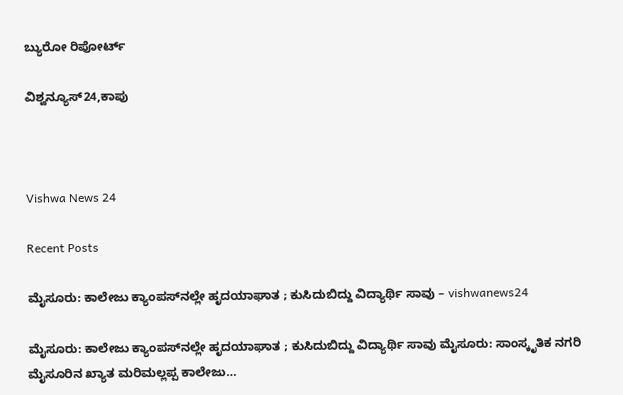ಬ್ಯುರೋ ರಿಪೋರ್ಟ್

ವಿಶ್ವನ್ಯೂಸ್24,ಕಾಪು



Vishwa News 24

Recent Posts

ಮೈಸೂರು: ಕಾಲೇಜು ಕ್ಯಾಂಪಸ್‌ನಲ್ಲೇ ಹೃದಯಾಘಾತ ; ಕುಸಿದುಬಿದ್ದು ವಿದ್ಯಾರ್ಥಿ ಸಾವು – vishwanews24

ಮೈಸೂರು: ಕಾಲೇಜು ಕ್ಯಾಂಪಸ್‌ನಲ್ಲೇ ಹೃದಯಾಘಾತ ; ಕುಸಿದುಬಿದ್ದು ವಿದ್ಯಾರ್ಥಿ ಸಾವು ಮೈಸೂರು: ಸಾಂಸ್ಕೃತಿಕ ನಗರಿ ಮೈಸೂರಿನ ಖ್ಯಾತ ಮರಿಮಲ್ಲಪ್ಪ ಕಾಲೇಜು…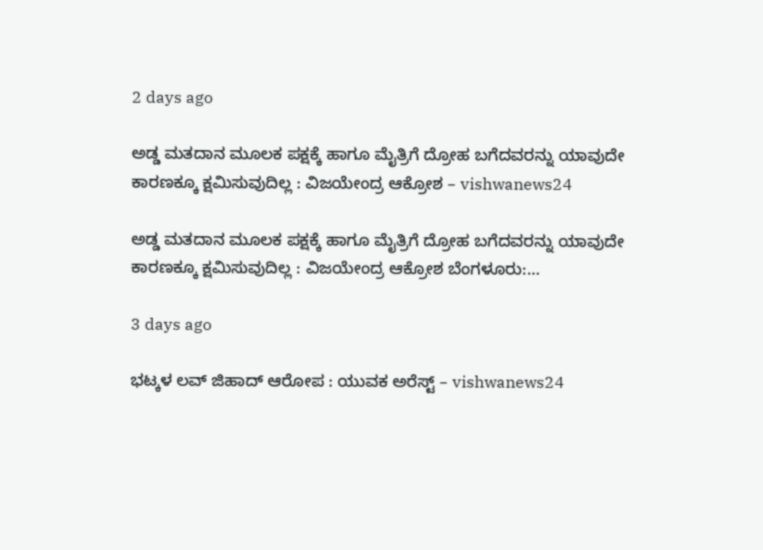2 days ago

ಅಡ್ಡ ಮತದಾನ ಮೂಲಕ ಪಕ್ಷಕ್ಕೆ ಹಾಗೂ ಮೈತ್ರಿಗೆ ದ್ರೋಹ ಬಗೆದವರನ್ನು ಯಾವುದೇ ಕಾರಣಕ್ಕೂ ಕ್ಷಮಿಸುವುದಿಲ್ಲ : ವಿಜಯೇಂದ್ರ ಆಕ್ರೋಶ – vishwanews24

ಅಡ್ಡ ಮತದಾನ ಮೂಲಕ ಪಕ್ಷಕ್ಕೆ ಹಾಗೂ ಮೈತ್ರಿಗೆ ದ್ರೋಹ ಬಗೆದವರನ್ನು ಯಾವುದೇ ಕಾರಣಕ್ಕೂ ಕ್ಷಮಿಸುವುದಿಲ್ಲ : ವಿಜಯೇಂದ್ರ ಆಕ್ರೋಶ ಬೆಂಗಳೂರು:…

3 days ago

ಭಟ್ಕಳ ಲವ್ ಜಿಹಾದ್ ಆರೋಪ : ಯುವಕ ಅರೆಸ್ಟ್‌ – vishwanews24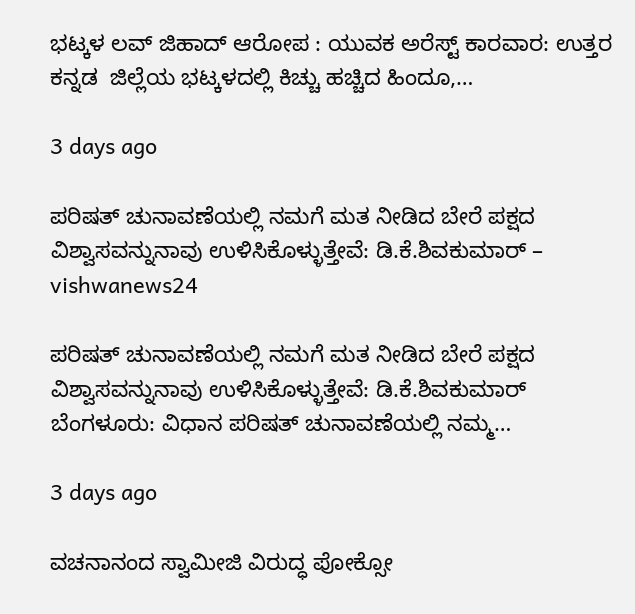ಭಟ್ಕಳ ಲವ್ ಜಿಹಾದ್ ಆರೋಪ : ಯುವಕ ಅರೆಸ್ಟ್‌ ಕಾರವಾರ: ಉತ್ತರ ಕನ್ನಡ  ಜಿಲ್ಲೆಯ ಭಟ್ಕಳದಲ್ಲಿ ಕಿಚ್ಚು ಹಚ್ಚಿದ ಹಿಂದೂ,…

3 days ago

ಪರಿಷತ್ ಚುನಾವಣೆಯಲ್ಲಿ ನಮಗೆ ಮತ ನೀಡಿದ ಬೇರೆ ಪಕ್ಷದ ವಿಶ್ವಾಸವನ್ನುನಾವು ಉಳಿಸಿಕೊಳ್ಳುತ್ತೇವೆ: ಡಿ.ಕೆ.ಶಿವಕುಮಾರ್‌ – vishwanews24

ಪರಿಷತ್ ಚುನಾವಣೆಯಲ್ಲಿ ನಮಗೆ ಮತ ನೀಡಿದ ಬೇರೆ ಪಕ್ಷದ ವಿಶ್ವಾಸವನ್ನುನಾವು ಉಳಿಸಿಕೊಳ್ಳುತ್ತೇವೆ: ಡಿ.ಕೆ.ಶಿವಕುಮಾರ್‌ ಬೆಂಗಳೂರು: ವಿಧಾನ ಪರಿಷತ್‌ ಚುನಾವಣೆಯಲ್ಲಿ ನಮ್ಮ…

3 days ago

ವಚನಾನಂದ ಸ್ವಾಮೀಜಿ ವಿರುದ್ಧ ಪೋಕ್ಸೋ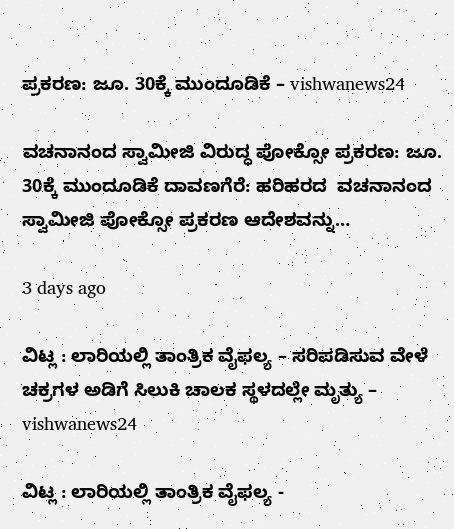ಪ್ರಕರಣ: ಜೂ. 30ಕ್ಕೆ ಮುಂದೂಡಿಕೆ – vishwanews24

ವಚನಾನಂದ ಸ್ವಾಮೀಜಿ ವಿರುದ್ಧ ಪೋಕ್ಸೋ ಪ್ರಕರಣ: ಜೂ. 30ಕ್ಕೆ ಮುಂದೂಡಿಕೆ ದಾವಣಗೆರೆ: ಹರಿಹರದ  ವಚನಾನಂದ ಸ್ವಾಮೀಜಿ ಪೋಕ್ಸೋ ಪ್ರಕರಣ ಆದೇಶವನ್ನು…

3 days ago

ವಿಟ್ಲ : ಲಾರಿಯಲ್ಲಿ ತಾಂತ್ರಿಕ ವೈಫಲ್ಯ – ಸರಿಪಡಿಸುವ ವೇಳೆ ಚಕ್ರಗಳ ಅಡಿಗೆ ಸಿಲುಕಿ ಚಾಲಕ ಸ್ಥಳದಲ್ಲೇ ಮೃತ್ಯು – vishwanews24

ವಿಟ್ಲ : ಲಾರಿಯಲ್ಲಿ ತಾಂತ್ರಿಕ ವೈಫಲ್ಯ -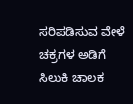ಸರಿಪಡಿಸುವ ವೇಳೆ ಚಕ್ರಗಳ ಅಡಿಗೆ ಸಿಲುಕಿ ಚಾಲಕ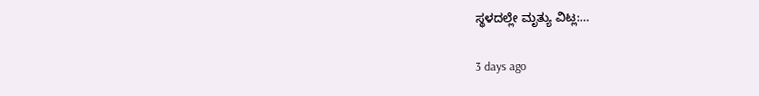ಸ್ಥಳದಲ್ಲೇ ಮೃತ್ಯು ವಿಟ್ಲ:…

3 days ago